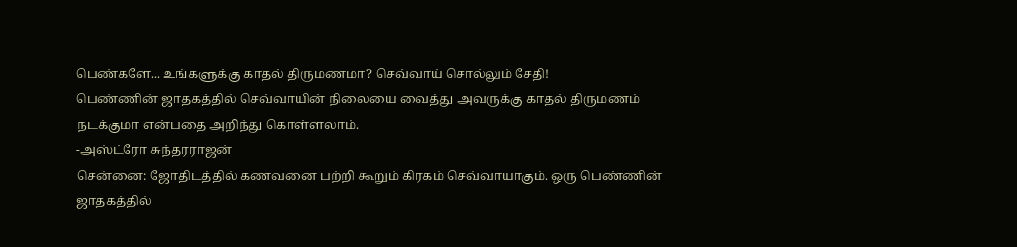பெண்களே... உங்களுக்கு காதல் திருமணமா? செவ்வாய் சொல்லும் சேதி!
பெண்ணின் ஜாதகத்தில் செவ்வாயின் நிலையை வைத்து அவருக்கு காதல் திருமணம் நடக்குமா என்பதை அறிந்து கொள்ளலாம்.
-அஸ்ட்ரோ சுந்தரராஜன்
சென்னை: ஜோதிடத்தில் கணவனை பற்றி கூறும் கிரகம் செவ்வாயாகும். ஒரு பெண்ணின் ஜாதகத்தில்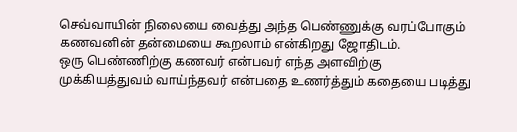செவ்வாயின் நிலையை வைத்து அந்த பெண்ணுக்கு வரப்போகும் கணவனின் தன்மையை கூறலாம் என்கிறது ஜோதிடம்.
ஒரு பெண்ணிற்கு கணவர் என்பவர் எந்த அளவிற்கு முக்கியத்துவம் வாய்ந்தவர் என்பதை உணர்த்தும் கதையை படித்து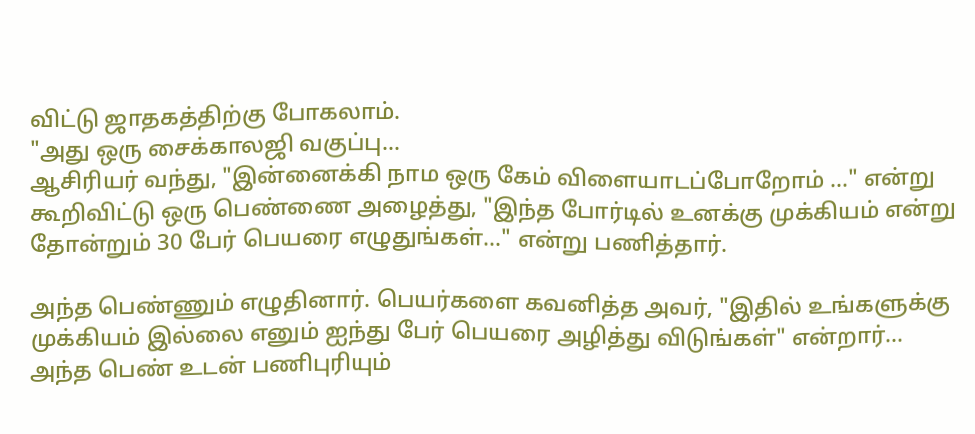விட்டு ஜாதகத்திற்கு போகலாம்.
"அது ஒரு சைக்காலஜி வகுப்பு...
ஆசிரியர் வந்து, "இன்னைக்கி நாம ஒரு கேம் விளையாடப்போறோம் ..." என்று கூறிவிட்டு ஒரு பெண்ணை அழைத்து, "இந்த போர்டில் உனக்கு முக்கியம் என்று தோன்றும் 30 பேர் பெயரை எழுதுங்கள்..." என்று பணித்தார்.

அந்த பெண்ணும் எழுதினார். பெயர்களை கவனித்த அவர், "இதில் உங்களுக்கு முக்கியம் இல்லை எனும் ஐந்து பேர் பெயரை அழித்து விடுங்கள்" என்றார்...
அந்த பெண் உடன் பணிபுரியும்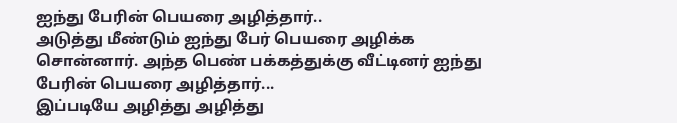ஐந்து பேரின் பெயரை அழித்தார்..
அடுத்து மீண்டும் ஐந்து பேர் பெயரை அழிக்க சொன்னார். அந்த பெண் பக்கத்துக்கு வீட்டினர் ஐந்து பேரின் பெயரை அழித்தார்...
இப்படியே அழித்து அழித்து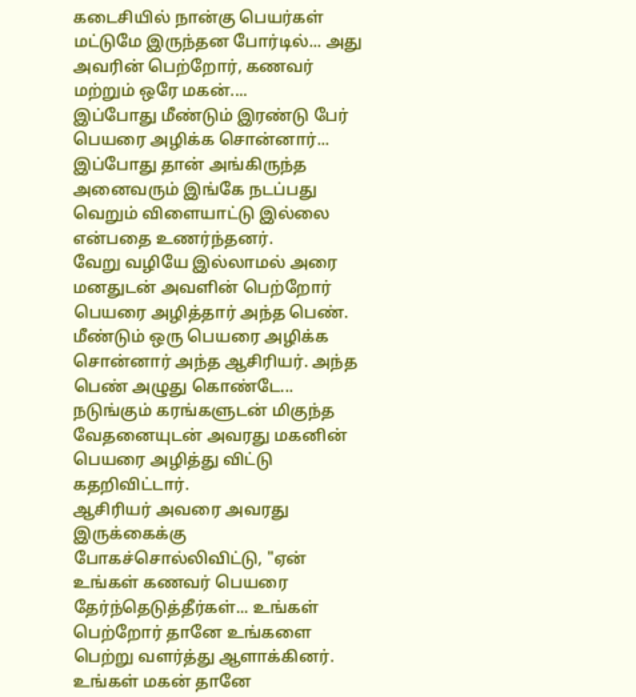கடைசியில் நான்கு பெயர்கள் மட்டுமே இருந்தன போர்டில்... அது அவரின் பெற்றோர், கணவர் மற்றும் ஒரே மகன்....
இப்போது மீண்டும் இரண்டு பேர் பெயரை அழிக்க சொன்னார்... இப்போது தான் அங்கிருந்த அனைவரும் இங்கே நடப்பது வெறும் விளையாட்டு இல்லை என்பதை உணர்ந்தனர்.
வேறு வழியே இல்லாமல் அரை மனதுடன் அவளின் பெற்றோர் பெயரை அழித்தார் அந்த பெண்.
மீண்டும் ஒரு பெயரை அழிக்க சொன்னார் அந்த ஆசிரியர். அந்த பெண் அழுது கொண்டே... நடுங்கும் கரங்களுடன் மிகுந்த வேதனையுடன் அவரது மகனின் பெயரை அழித்து விட்டு கதறிவிட்டார்.
ஆசிரியர் அவரை அவரது இருக்கைக்கு போகச்சொல்லிவிட்டு, "ஏன் உங்கள் கணவர் பெயரை தேர்ந்தெடுத்தீர்கள்... உங்கள் பெற்றோர் தானே உங்களை பெற்று வளர்த்து ஆளாக்கினர். உங்கள் மகன் தானே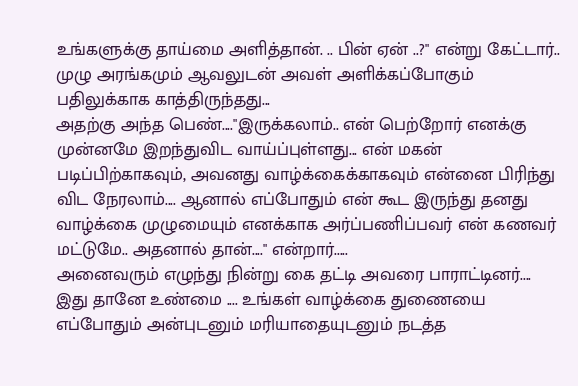உங்களுக்கு தாய்மை அளித்தான். .. பின் ஏன் ..?" என்று கேட்டார்.. முழு அரங்கமும் ஆவலுடன் அவள் அளிக்கப்போகும் பதிலுக்காக காத்திருந்தது...
அதற்கு அந்த பெண்...."இருக்கலாம்.. என் பெற்றோர் எனக்கு முன்னமே இறந்துவிட வாய்ப்புள்ளது... என் மகன் படிப்பிற்காகவும், அவனது வாழ்க்கைக்காகவும் என்னை பிரிந்து விட நேரலாம்.... ஆனால் எப்போதும் என் கூட இருந்து தனது வாழ்க்கை முழுமையும் எனக்காக அர்ப்பணிப்பவர் என் கணவர் மட்டுமே.. அதனால் தான்...." என்றார்.....
அனைவரும் எழுந்து நின்று கை தட்டி அவரை பாராட்டினர்.... இது தானே உண்மை .... உங்கள் வாழ்க்கை துணையை எப்போதும் அன்புடனும் மரியாதையுடனும் நடத்த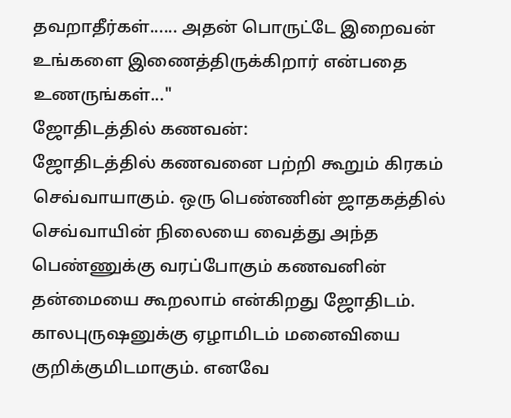தவறாதீர்கள்...... அதன் பொருட்டே இறைவன் உங்களை இணைத்திருக்கிறார் என்பதை உணருங்கள்..."
ஜோதிடத்தில் கணவன்:
ஜோதிடத்தில் கணவனை பற்றி கூறும் கிரகம் செவ்வாயாகும். ஒரு பெண்ணின் ஜாதகத்தில் செவ்வாயின் நிலையை வைத்து அந்த பெண்ணுக்கு வரப்போகும் கணவனின் தன்மையை கூறலாம் என்கிறது ஜோதிடம்.
காலபுருஷனுக்கு ஏழாமிடம் மனைவியை குறிக்குமிடமாகும். எனவே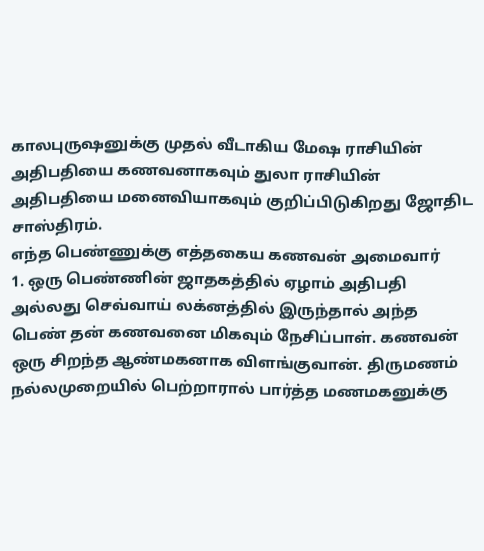காலபுருஷனுக்கு முதல் வீடாகிய மேஷ ராசியின் அதிபதியை கணவனாகவும் துலா ராசியின் அதிபதியை மனைவியாகவும் குறிப்பிடுகிறது ஜோதிட சாஸ்திரம்.
எந்த பெண்ணுக்கு எத்தகைய கணவன் அமைவார்
1. ஒரு பெண்ணின் ஜாதகத்தில் ஏழாம் அதிபதி அல்லது செவ்வாய் லக்னத்தில் இருந்தால் அந்த பெண் தன் கணவனை மிகவும் நேசிப்பாள். கணவன் ஒரு சிறந்த ஆண்மகனாக விளங்குவான். திருமணம் நல்லமுறையில் பெற்றாரால் பார்த்த மணமகனுக்கு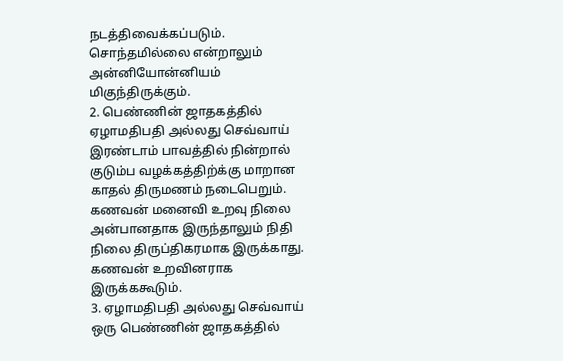நடத்திவைக்கப்படும். சொந்தமில்லை என்றாலும் அன்னியோன்னியம் மிகுந்திருக்கும்.
2. பெண்ணின் ஜாதகத்தில் ஏழாமதிபதி அல்லது செவ்வாய் இரண்டாம் பாவத்தில் நின்றால் குடும்ப வழக்கத்திற்க்கு மாறான காதல் திருமணம் நடைபெறும். கணவன் மனைவி உறவு நிலை அன்பானதாக இருந்தாலும் நிதி நிலை திருப்திகரமாக இருக்காது. கணவன் உறவினராக இருக்ககூடும்.
3. ஏழாமதிபதி அல்லது செவ்வாய் ஒரு பெண்ணின் ஜாதகத்தில்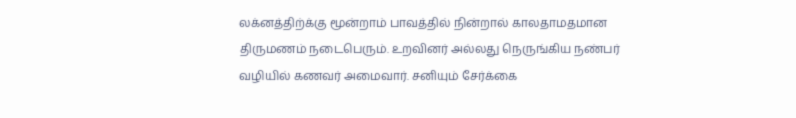லக்னத்திற்க்கு மூன்றாம் பாவத்தில் நின்றால் காலதாமதமான திருமணம் நடைபெரும். உறவினர் அல்லது நெருங்கிய நண்பர் வழியில் கணவர் அமைவார். சனியும் சேர்க்கை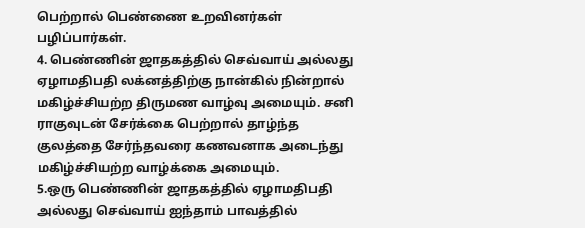பெற்றால் பெண்ணை உறவினர்கள் பழிப்பார்கள்.
4. பெண்ணின் ஜாதகத்தில் செவ்வாய் அல்லது ஏழாமதிபதி லக்னத்திற்கு நான்கில் நின்றால் மகிழ்ச்சியற்ற திருமண வாழ்வு அமையும். சனி ராகுவுடன் சேர்க்கை பெற்றால் தாழ்ந்த குலத்தை சேர்ந்தவரை கணவனாக அடைந்து மகிழ்ச்சியற்ற வாழ்க்கை அமையும்.
5.ஒரு பெண்ணின் ஜாதகத்தில் ஏழாமதிபதி அல்லது செவ்வாய் ஐந்தாம் பாவத்தில்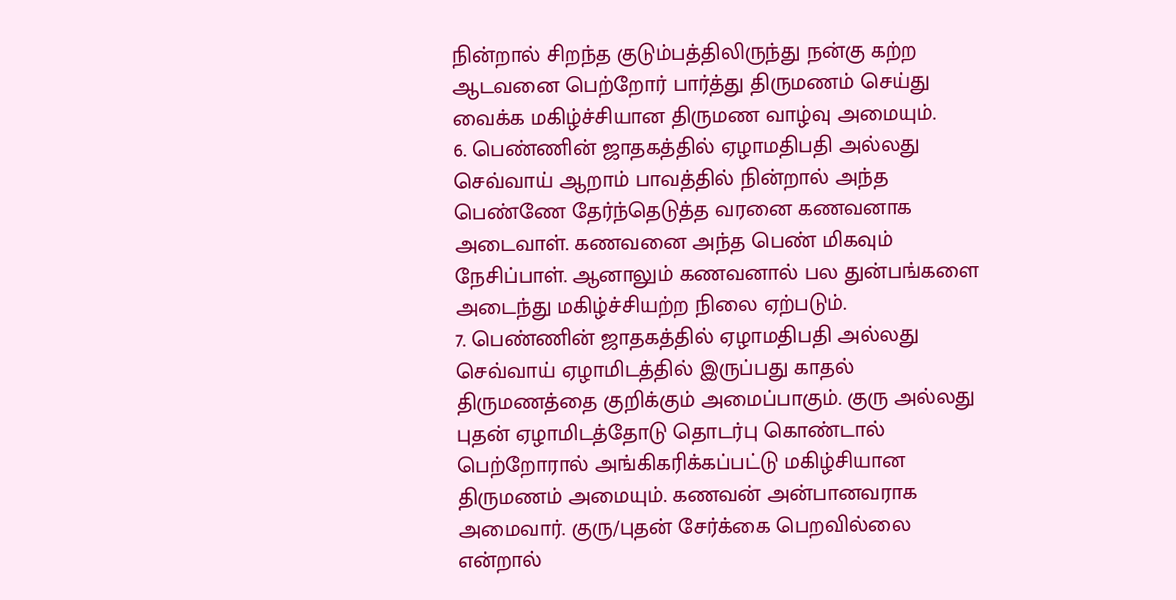நின்றால் சிறந்த குடும்பத்திலிருந்து நன்கு கற்ற ஆடவனை பெற்றோர் பார்த்து திருமணம் செய்து வைக்க மகிழ்ச்சியான திருமண வாழ்வு அமையும்.
6. பெண்ணின் ஜாதகத்தில் ஏழாமதிபதி அல்லது செவ்வாய் ஆறாம் பாவத்தில் நின்றால் அந்த பெண்ணே தேர்ந்தெடுத்த வரனை கணவனாக அடைவாள். கணவனை அந்த பெண் மிகவும் நேசிப்பாள். ஆனாலும் கணவனால் பல துன்பங்களை அடைந்து மகிழ்ச்சியற்ற நிலை ஏற்படும்.
7. பெண்ணின் ஜாதகத்தில் ஏழாமதிபதி அல்லது செவ்வாய் ஏழாமிடத்தில் இருப்பது காதல் திருமணத்தை குறிக்கும் அமைப்பாகும். குரு அல்லது புதன் ஏழாமிடத்தோடு தொடர்பு கொண்டால் பெற்றோரால் அங்கிகரிக்கப்பட்டு மகிழ்சியான திருமணம் அமையும். கணவன் அன்பானவராக அமைவார். குரு/புதன் சேர்க்கை பெறவில்லை என்றால்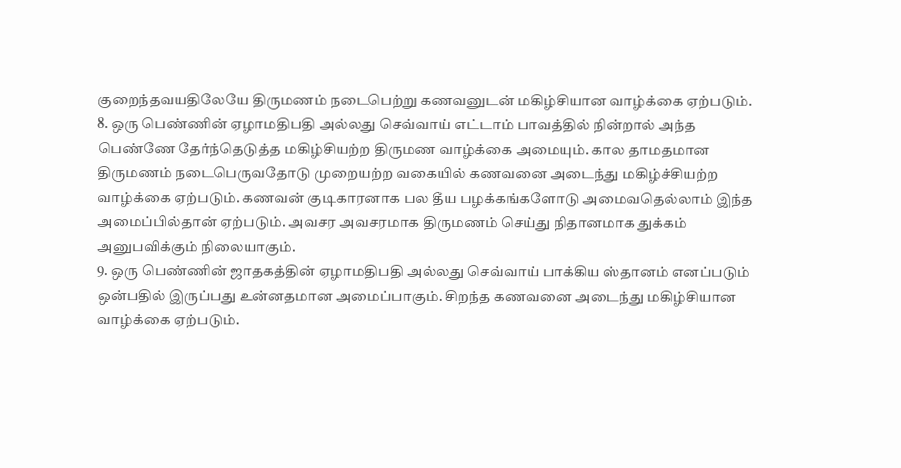குறைந்தவயதிலேயே திருமணம் நடைபெற்று கணவனுடன் மகிழ்சியான வாழ்க்கை ஏற்படும்.
8. ஒரு பெண்ணின் ஏழாமதிபதி அல்லது செவ்வாய் எட்டாம் பாவத்தில் நின்றால் அந்த பெண்ணே தேர்ந்தெடுத்த மகிழ்சியற்ற திருமண வாழ்க்கை அமையும். கால தாமதமான திருமணம் நடைபெருவதோடு முறையற்ற வகையில் கணவனை அடைந்து மகிழ்ச்சியற்ற வாழ்க்கை ஏற்படும். கணவன் குடிகாரனாக பல தீய பழக்கங்களோடு அமைவதெல்லாம் இந்த அமைப்பில்தான் ஏற்படும். அவசர அவசரமாக திருமணம் செய்து நிதானமாக துக்கம் அனுபவிக்கும் நிலையாகும்.
9. ஒரு பெண்ணின் ஜாதகத்தின் ஏழாமதிபதி அல்லது செவ்வாய் பாக்கிய ஸ்தானம் எனப்படும் ஒன்பதில் இருப்பது உன்னதமான அமைப்பாகும். சிறந்த கணவனை அடைந்து மகிழ்சியான வாழ்க்கை ஏற்படும்.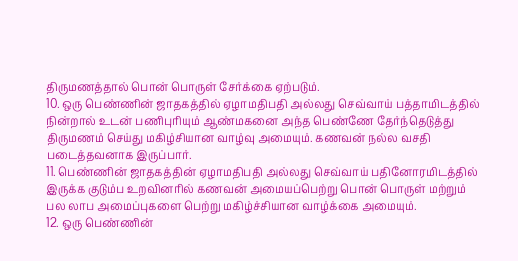திருமணத்தால் பொன் பொருள் சேர்க்கை ஏற்படும்.
10. ஒரு பெண்ணின் ஜாதகத்தில் ஏழாமதிபதி அல்லது செவ்வாய் பத்தாமிடத்தில் நின்றால் உடன் பணிபுரியும் ஆண்மகனை அந்த பெண்ணே தேர்ந்தெடுத்து திருமணம் செய்து மகிழ்சியான வாழ்வு அமையும். கணவன் நல்ல வசதி படைத்தவனாக இருப்பார்.
11. பெண்ணின் ஜாதகத்தின் ஏழாமதிபதி அல்லது செவ்வாய் பதினோரமிடத்தில் இருக்க குடும்ப உறவினரில் கணவன் அமையப்பெற்று பொன் பொருள் மற்றும் பல லாப அமைப்புகளை பெற்று மகிழ்ச்சியான வாழ்க்கை அமையும்.
12. ஒரு பெண்ணின்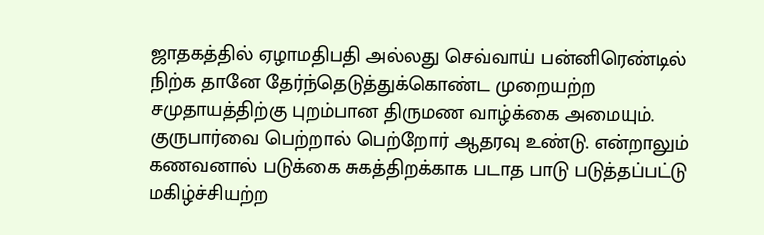ஜாதகத்தில் ஏழாமதிபதி அல்லது செவ்வாய் பன்னிரெண்டில் நிற்க தானே தேர்ந்தெடுத்துக்கொண்ட முறையற்ற சமுதாயத்திற்கு புறம்பான திருமண வாழ்க்கை அமையும். குருபார்வை பெற்றால் பெற்றோர் ஆதரவு உண்டு. என்றாலும் கணவனால் படுக்கை சுகத்திறக்காக படாத பாடு படுத்தப்பட்டு மகிழ்ச்சியற்ற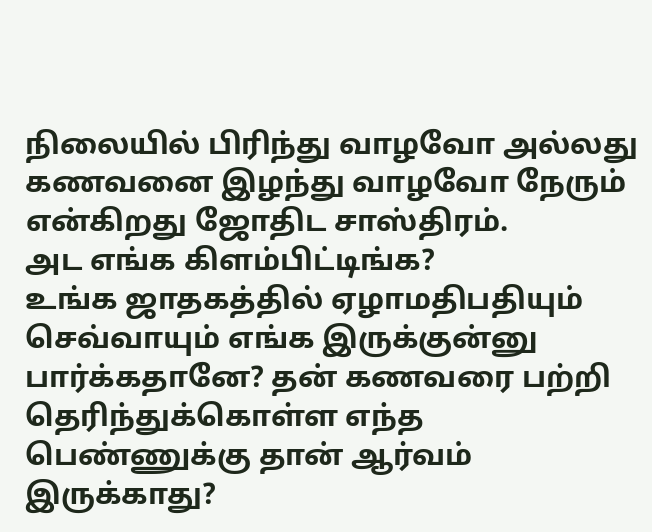நிலையில் பிரிந்து வாழவோ அல்லது கணவனை இழந்து வாழவோ நேரும் என்கிறது ஜோதிட சாஸ்திரம்.
அட எங்க கிளம்பிட்டிங்க?
உங்க ஜாதகத்தில் ஏழாமதிபதியும் செவ்வாயும் எங்க இருக்குன்னு பார்க்கதானே? தன் கணவரை பற்றி தெரிந்துக்கொள்ள எந்த பெண்ணுக்கு தான் ஆர்வம் இருக்காது?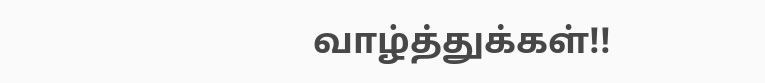வாழ்த்துக்கள்!!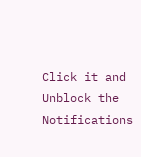Click it and Unblock the Notifications